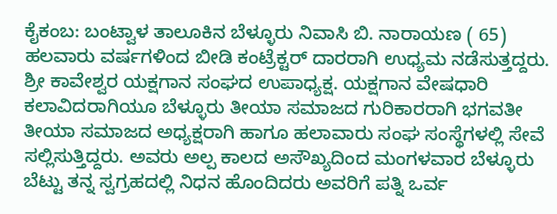ಕೈಕಂಬ: ಬಂಟ್ವಾಳ ತಾಲೂಕಿನ ಬೆಳ್ಳೂರು ನಿವಾಸಿ ಬಿ. ನಾರಾಯಣ ( 65) ಹಲವಾರು ವರ್ಷಗಳಿಂದ ಬೀಡಿ ಕಂಟ್ರೆಕ್ಟರ್ ದಾರರಾಗಿ ಉಧ್ಯಮ ನಡೆಸುತ್ತದ್ದರು. ಶ್ರೀ ಕಾವೇಶ್ವರ ಯಕ್ಷಗಾನ ಸಂಘದ ಉಪಾಧ್ಯಕ್ಷ. ಯಕ್ಷಗಾನ ವೇಷಧಾರಿ ಕಲಾವಿದರಾಗಿಯೂ ಬೆಳ್ಳೂರು ತೀಯಾ ಸಮಾಜದ ಗುರಿಕಾರರಾಗಿ ಭಗವತೀ ತೀಯಾ ಸಮಾಜದ ಅಧ್ಯಕ್ಷರಾಗಿ ಹಾಗೂ ಹಲಾವಾರು ಸಂಘ ಸಂಸ್ಥೆಗಳಲ್ಲಿ ಸೇವೆ ಸಲ್ಲಿಸುತ್ತಿದ್ದರು. ಅವರು ಅಲ್ಪ ಕಾಲದ ಅಸೌಖ್ಯದಿಂದ ಮಂಗಳವಾರ ಬೆಳ್ಳೂರು ಬೆಟ್ಟು ತನ್ನ ಸ್ವಗ್ರಹದಲ್ಲಿ ನಿಧನ ಹೊಂದಿದರು ಅವರಿಗೆ ಪತ್ನಿ ಒರ್ವ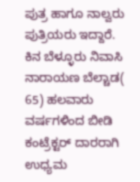ಪುತ್ರ ಹಾಗೂ ನಾಲ್ವರು ಪುತ್ರಿಯರು ಇದ್ದಾರೆ.
ಕಿನ ಬೆಳ್ಳೂರು ನಿವಾಸಿ ನಾರಾಯಣ ಬೆಲ್ಚಾಡ( 65) ಹಲವಾರು ವರ್ಷಗಳಿಂದ ಬೀಡಿ ಕಂಟ್ರೆಕ್ಟರ್ ದಾರರಾಗಿ ಉಧ್ಯಮ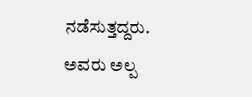ನಡೆಸುತ್ತದ್ದರು. ಅವರು ಅಲ್ಪ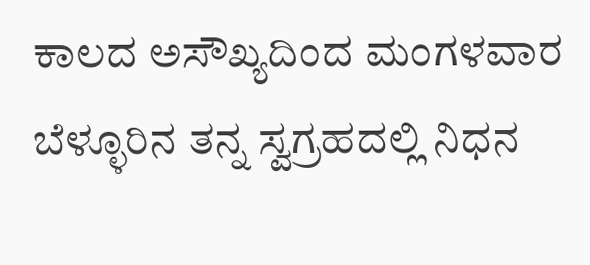ಕಾಲದ ಅಸೌಖ್ಯದಿಂದ ಮಂಗಳವಾರ ಬೆಳ್ಳೂರಿನ ತನ್ನ ಸ್ವಗ್ರಹದಲ್ಲಿ ನಿಧನ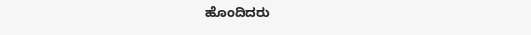ಹೊಂದಿದರು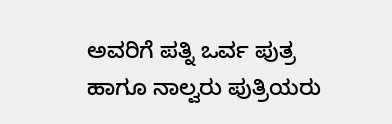ಅವರಿಗೆ ಪತ್ನಿ ಒರ್ವ ಪುತ್ರ ಹಾಗೂ ನಾಲ್ವರು ಪುತ್ರಿಯರು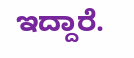ಇದ್ದಾರೆ.